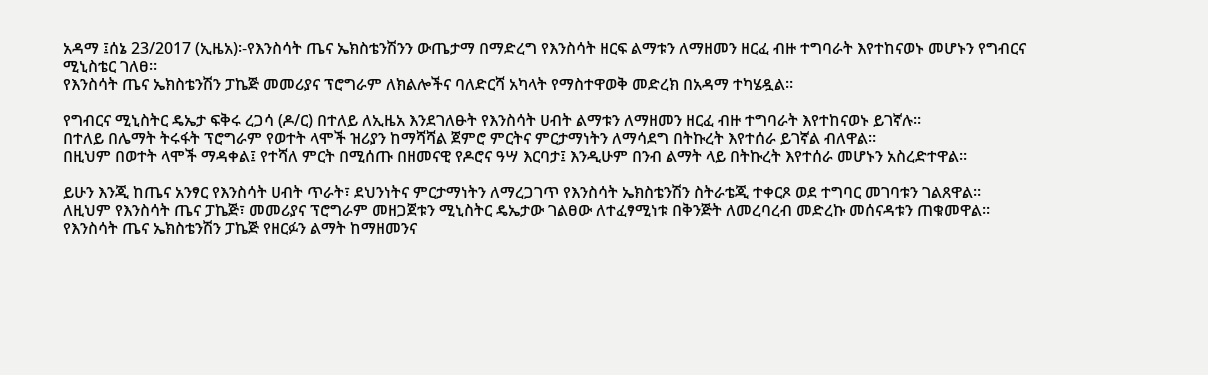አዳማ ፤ሰኔ 23/2017 (ኢዜአ)፡-የእንስሳት ጤና ኤክስቴንሽንን ውጤታማ በማድረግ የእንስሳት ዘርፍ ልማቱን ለማዘመን ዘርፈ ብዙ ተግባራት እየተከናወኑ መሆኑን የግብርና ሚኒስቴር ገለፀ።
የእንስሳት ጤና ኤክስቴንሽን ፓኬጅ መመሪያና ፕሮግራም ለክልሎችና ባለድርሻ አካላት የማስተዋወቅ መድረክ በአዳማ ተካሄዷል።

የግብርና ሚኒስትር ዴኤታ ፍቅሩ ረጋሳ (ዶ/ር) በተለይ ለኢዜአ እንደገለፁት የእንስሳት ሀብት ልማቱን ለማዘመን ዘርፈ ብዙ ተግባራት እየተከናወኑ ይገኛሉ።
በተለይ በሌማት ትሩፋት ፕሮግራም የወተት ላሞች ዝሪያን ከማሻሻል ጀምሮ ምርትና ምርታማነትን ለማሳደግ በትኩረት እየተሰራ ይገኛል ብለዋል።
በዚህም በወተት ላሞች ማዳቀል፤ የተሻለ ምርት በሚሰጡ በዘመናዊ የዶሮና ዓሣ እርባታ፤ እንዲሁም በንብ ልማት ላይ በትኩረት እየተሰራ መሆኑን አስረድተዋል።

ይሁን እንጂ ከጤና አንፃር የእንስሳት ሀብት ጥራት፣ ደህንነትና ምርታማነትን ለማረጋገጥ የእንስሳት ኤክስቴንሽን ስትራቴጂ ተቀርጾ ወደ ተግባር መገባቱን ገልጸዋል።
ለዚህም የእንስሳት ጤና ፓኬጅ፣ መመሪያና ፕሮግራም መዘጋጀቱን ሚኒስትር ዴኤታው ገልፀው ለተፈፃሚነቱ በቅንጅት ለመረባረብ መድረኩ መሰናዳቱን ጠቁመዋል።
የእንስሳት ጤና ኤክስቴንሽን ፓኬጅ የዘርፉን ልማት ከማዘመንና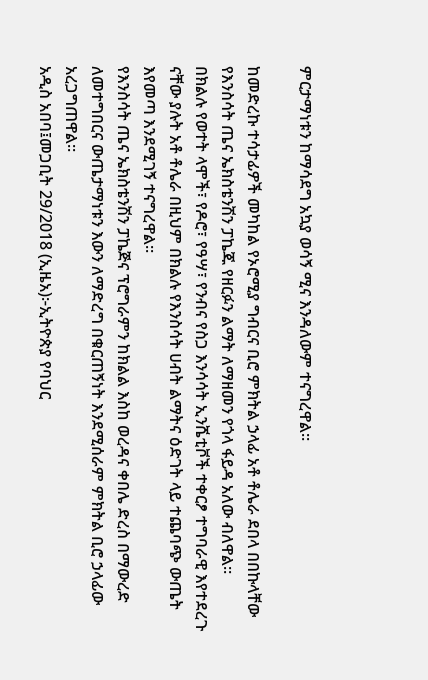ምርታማነቱን ከማሳደግ አኳያ ወሳኝ ሚና እንዳለውም ተናግረዋል።

ከመድረኩ ተሳታፊዎች መካከል የኦሮሚያ ግብርና ቢሮ ምክትል ኃላፊ አቶ ቶሌራ ደበላ በበኩላቸው የእንስሳት ጤና ኤክስቴንሽን ፓኬጁ የዘርፉን ልማት ለማዘመን የጎላ ፋይዳ አለው ብለዋል።
በክልሉ የወተት ላሞች፣ የዶሮ፣ የዓሣ፣ የንብና የስጋ እንሳሳት ኢንሼቲቮች ተቀርፆ ተግባራዊ እየተደረጉ ናቸው ያሉት አቶ ቶሌራ በዚህም በክልሉ የእንስሳት ሀብት ልማትና ዕድገት ላይ ተጨባጭ ውጤት እየመጣ እንደሚገኝ ተናግረዋል።
የእንስሳት ጤና ኤክስቴንሽን ፓኬጅና ፕሮግራምን ከክልል እስከ ወረዳና ቀበሌ ድረስ በማውረድ ለመተግበርና ውጤታማነቱን እውን ለማድረግ በቁርጠኝነት እንደሚሰራም ምክትል ቢሮ ኃላፊው አረጋግጠዋል።
አዲስ አበባ፤መጋቢት 29/2018 (ኢዜአ)፦ኢትዮጵያ የባህር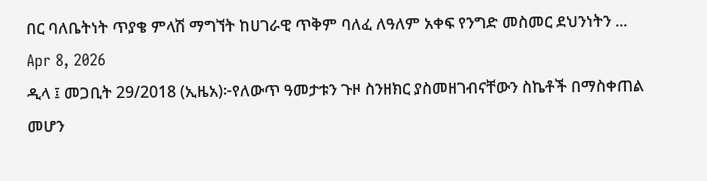በር ባለቤትነት ጥያቄ ምላሽ ማግኘት ከሀገራዊ ጥቅም ባለፈ ለዓለም አቀፍ የንግድ መስመር ደህንነትን ...
Apr 8, 2026
ዲላ ፤ መጋቢት 29/2018 (ኢዜአ)፦የለውጥ ዓመታቱን ጉዞ ስንዘክር ያስመዘገብናቸውን ስኬቶች በማስቀጠል መሆን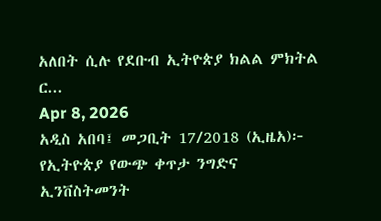አለበት ሲሉ የደቡብ ኢትዮጵያ ክልል ምክትል ር...
Apr 8, 2026
አዲስ አበባ፤ መጋቢት 17/2018 (ኢዜአ)፦ የኢትዮጵያ የውጭ ቀጥታ ንግድና ኢንቨስትመንት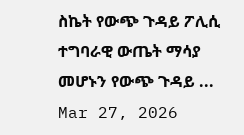ስኬት የውጭ ጉዳይ ፖሊሲ ተግባራዊ ውጤት ማሳያ መሆኑን የውጭ ጉዳይ ...
Mar 27, 2026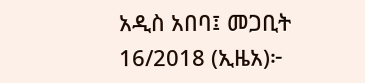አዲስ አበባ፤ መጋቢት 16/2018 (ኢዜአ)፦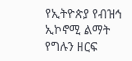የኢትዮጵያ የብዝኅ ኢኮኖሚ ልማት የግሉን ዘርፍ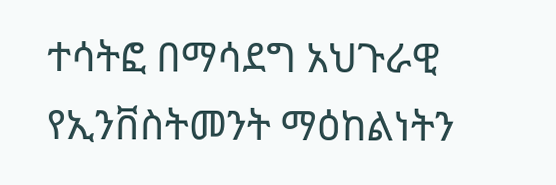ተሳትፎ በማሳደግ አህጉራዊ የኢንቨስትመንት ማዕከልነትን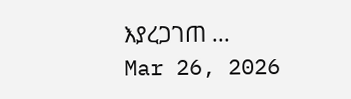እያረጋገጠ ...
Mar 26, 2026